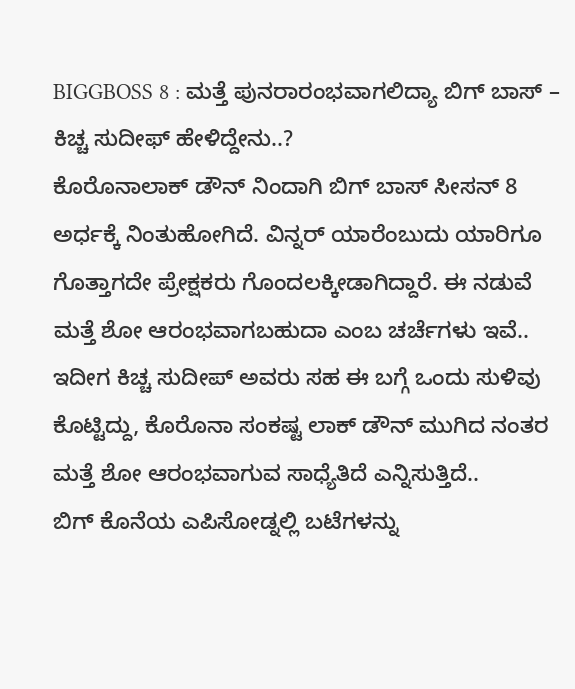BIGGBOSS 8 : ಮತ್ತೆ ಪುನರಾರಂಭವಾಗಲಿದ್ಯಾ ಬಿಗ್ ಬಾಸ್ – ಕಿಚ್ಚ ಸುದೀಫ್ ಹೇಳಿದ್ದೇನು..?
ಕೊರೊನಾಲಾಕ್ ಡೌನ್ ನಿಂದಾಗಿ ಬಿಗ್ ಬಾಸ್ ಸೀಸನ್ 8 ಅರ್ಧಕ್ಕೆ ನಿಂತುಹೋಗಿದೆ. ವಿನ್ನರ್ ಯಾರೆಂಬುದು ಯಾರಿಗೂ ಗೊತ್ತಾಗದೇ ಪ್ರೇಕ್ಷಕರು ಗೊಂದಲಕ್ಕೀಡಾಗಿದ್ದಾರೆ. ಈ ನಡುವೆ ಮತ್ತೆ ಶೋ ಆರಂಭವಾಗಬಹುದಾ ಎಂಬ ಚರ್ಚೆಗಳು ಇವೆ.. ಇದೀಗ ಕಿಚ್ಚ ಸುದೀಪ್ ಅವರು ಸಹ ಈ ಬಗ್ಗೆ ಒಂದು ಸುಳಿವು ಕೊಟ್ಟಿದ್ದು, ಕೊರೊನಾ ಸಂಕಷ್ಟ ಲಾಕ್ ಡೌನ್ ಮುಗಿದ ನಂತರ ಮತ್ತೆ ಶೋ ಆರಂಭವಾಗುವ ಸಾಧ್ಯೆತಿದೆ ಎನ್ನಿಸುತ್ತಿದೆ..
ಬಿಗ್ ಕೊನೆಯ ಎಪಿಸೋಡ್ನಲ್ಲಿ ಬಟೆಗಳನ್ನು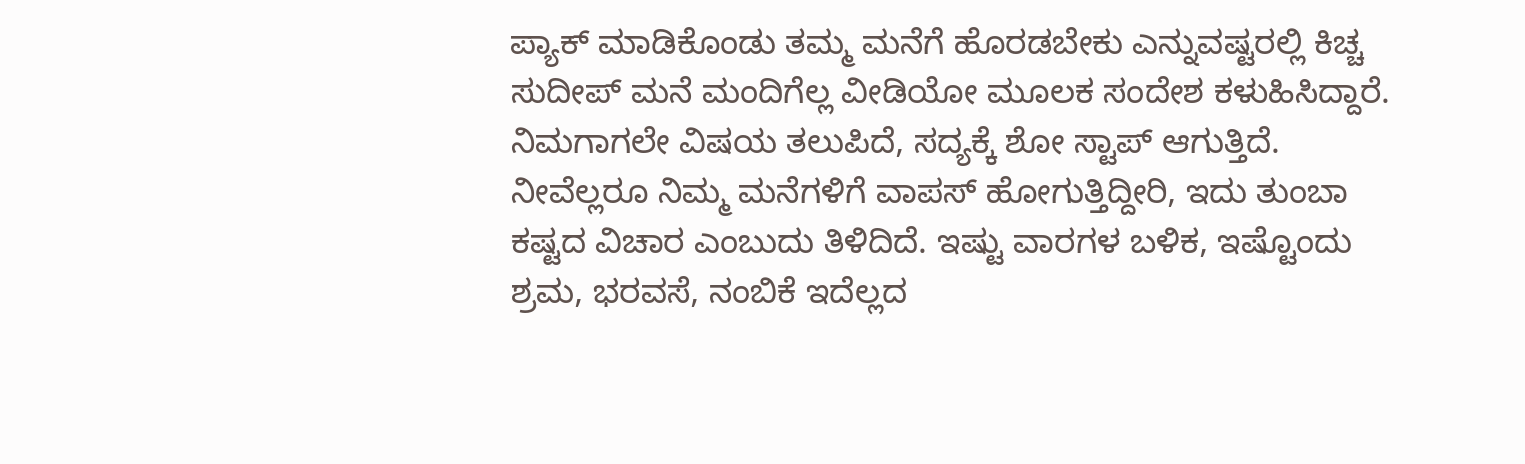ಪ್ಯಾಕ್ ಮಾಡಿಕೊಂಡು ತಮ್ಮ ಮನೆಗೆ ಹೊರಡಬೇಕು ಎನ್ನುವಷ್ಟರಲ್ಲಿ ಕಿಚ್ಚ ಸುದೀಪ್ ಮನೆ ಮಂದಿಗೆಲ್ಲ ವೀಡಿಯೋ ಮೂಲಕ ಸಂದೇಶ ಕಳುಹಿಸಿದ್ದಾರೆ. ನಿಮಗಾಗಲೇ ವಿಷಯ ತಲುಪಿದೆ, ಸದ್ಯಕ್ಕೆ ಶೋ ಸ್ಟಾಪ್ ಆಗುತ್ತಿದೆ. ನೀವೆಲ್ಲರೂ ನಿಮ್ಮ ಮನೆಗಳಿಗೆ ವಾಪಸ್ ಹೋಗುತ್ತಿದ್ದೀರಿ, ಇದು ತುಂಬಾ ಕಷ್ಟದ ವಿಚಾರ ಎಂಬುದು ತಿಳಿದಿದೆ. ಇಷ್ಟು ವಾರಗಳ ಬಳಿಕ, ಇಷ್ಟೊಂದು ಶ್ರಮ, ಭರವಸೆ, ನಂಬಿಕೆ ಇದೆಲ್ಲದ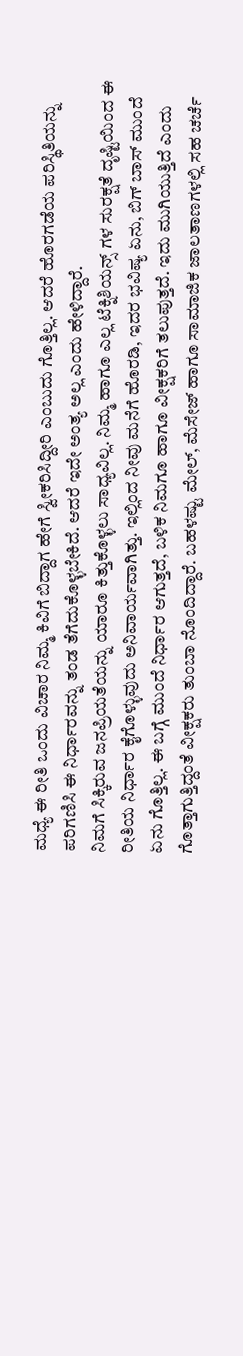ಮಧ್ಯೆ ಈ ರೀತಿ ಒಂದು ವಿಚಾರ ನಿಮ್ಮ ಕಿವಿಗೆ ಬಿದ್ದಾಗ ಹೇಗೆ ಸ್ವೀಕರಿಸಿದ್ದೀರಿ ಎಂಬುದು ಗೊತ್ತಿಲ್ಲ. ಆದರೆ ಹೊರಗಡೆಯ ಪರಿಸ್ಥಿತಿಯನ್ನು ಪರಿಗಣಿಸಿ ಈ ನಿರ್ಧಾರವನ್ನು ತಂಡ ತೆಗೆದುಕೊಳ್ಳಬೇಕಿದೆ. ಆದರೆ ಇದೇ ಅಂತ್ಯ ಅಲ್ಲ ಎಂದು ಹೇಳಿದ್ದಾರೆ.
ನಿಮಗೆ ಸಿಕ್ಕಿರುವ ಜನಪ್ರಿಯತೆಯನ್ನು ಯಾರೂ ಕಿತ್ತುಕೊಳ್ಳಲು ಸಾಧ್ಯವಿಲ್ಲ. ನಿಮ್ಮ ಹಾಗೂ ಎಲ್ಲ ಟೆಕ್ನಿಶಿಯನ್ಸ್ ಗಳ ಸುರಕ್ಷತೆ ದೃಷ್ಟಿಯಿಂದ ಈ ರೀತಿಯ ನಿರ್ಧಾರ ಕೈಗೊಳ್ಳುವುದು ಅನಿವಾರ್ಯವಾಗಿತ್ತು. ಇಲ್ಲಿಂದ ನೀವು ಮನೆಗೆ ಹೊರಡಿ, ಇದರ ಭವಿಷ್ಯ ಏನು, ಬಿಗ್ ಬಾಸ್ ಮುಂದೆ ಏನು ಗೊತ್ತಿಲ್ಲ. ಈ ಬಗ್ಗೆ ಮುಂದೆ ನಿರ್ಧಾರ ಆಗುತ್ತದೆ, ಬಳಿಕ ನಿಮಗೂ ಹಾಗೂ ವೀಕ್ಷಕರಿಗೆ ತಲುಪುತ್ತದೆ. ಇದು ಮುಗಿಯುತ್ತಿದೆ ಎಂದು ಗೊತ್ತಾಗುತ್ತಿದ್ದಂತೆ ವೀಕ್ಷಕರು ತುಂಬಾ ನೊಂದಿದ್ದಾರೆ. ಬಹಳಷ್ಟು ಮೇಲ್, ಮೆಸೇಜ್ ಹಾಗೂ ಸಾಮಾಜಿಕ ಜಾಲತಾಣಗಳಲ್ಲಿ ಸಹ ಚರ್ಚೆ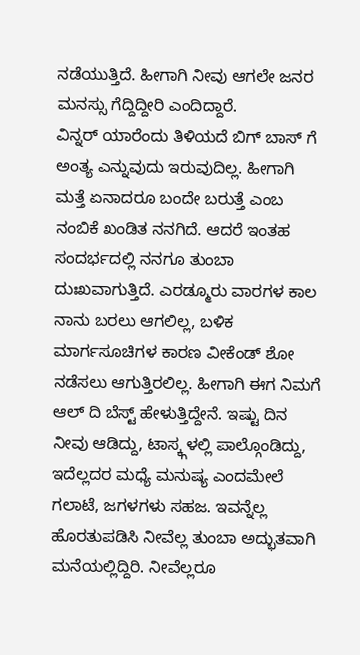ನಡೆಯುತ್ತಿದೆ. ಹೀಗಾಗಿ ನೀವು ಆಗಲೇ ಜನರ ಮನಸ್ಸು ಗೆದ್ದಿದ್ದೀರಿ ಎಂದಿದ್ದಾರೆ.
ವಿನ್ನರ್ ಯಾರೆಂದು ತಿಳಿಯದೆ ಬಿಗ್ ಬಾಸ್ ಗೆ ಅಂತ್ಯ ಎನ್ನುವುದು ಇರುವುದಿಲ್ಲ. ಹೀಗಾಗಿ ಮತ್ತೆ ಏನಾದರೂ ಬಂದೇ ಬರುತ್ತೆ ಎಂಬ ನಂಬಿಕೆ ಖಂಡಿತ ನನಗಿದೆ. ಆದರೆ ಇಂತಹ ಸಂದರ್ಭದಲ್ಲಿ ನನಗೂ ತುಂಬಾ ದುಃಖವಾಗುತ್ತಿದೆ. ಎರಡ್ಮೂರು ವಾರಗಳ ಕಾಲ ನಾನು ಬರಲು ಆಗಲಿಲ್ಲ, ಬಳಿಕ ಮಾರ್ಗಸೂಚಿಗಳ ಕಾರಣ ವೀಕೆಂಡ್ ಶೋ ನಡೆಸಲು ಆಗುತ್ತಿರಲಿಲ್ಲ. ಹೀಗಾಗಿ ಈಗ ನಿಮಗೆ ಆಲ್ ದಿ ಬೆಸ್ಟ್ ಹೇಳುತ್ತಿದ್ದೇನೆ. ಇಷ್ಟು ದಿನ ನೀವು ಆಡಿದ್ದು, ಟಾಸ್ಕ್ಗಳಲ್ಲಿ ಪಾಲ್ಗೊಂಡಿದ್ದು, ಇದೆಲ್ಲದರ ಮಧ್ಯೆ ಮನುಷ್ಯ ಎಂದಮೇಲೆ ಗಲಾಟೆ, ಜಗಳಗಳು ಸಹಜ. ಇವನ್ನೆಲ್ಲ ಹೊರತುಪಡಿಸಿ ನೀವೆಲ್ಲ ತುಂಬಾ ಅದ್ಭುತವಾಗಿ ಮನೆಯಲ್ಲಿದ್ದಿರಿ. ನೀವೆಲ್ಲರೂ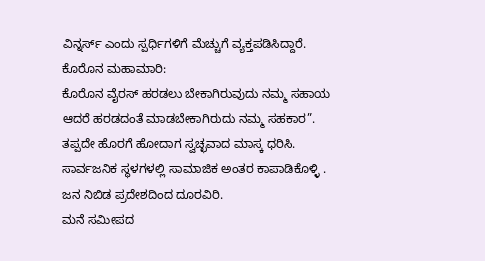ವಿನ್ನರ್ಸ್ ಎಂದು ಸ್ಪರ್ಧಿಗಳಿಗೆ ಮೆಚ್ಚುಗೆ ವ್ಯಕ್ತಪಡಿಸಿದ್ದಾರೆ.
ಕೊರೊನ ಮಹಾಮಾರಿ:
ಕೊರೊನ ವೈರಸ್ ಹರಡಲು ಬೇಕಾಗಿರುವುದು ನಮ್ಮ ಸಹಾಯ ಆದರೆ ಹರಡದಂತೆ ಮಾಡಬೇಕಾಗಿರುದು ನಮ್ಮ ಸಹಕಾರ”.
ತಪ್ಪದೇ ಹೊರಗೆ ಹೋದಾಗ ಸ್ವಚ್ಛವಾದ ಮಾಸ್ಕ ಧರಿಸಿ.
ಸಾರ್ವಜನಿಕ ಸ್ಥಳಗಳಲ್ಲಿ ಸಾಮಾಜಿಕ ಅಂತರ ಕಾಪಾಡಿಕೊಳ್ಳಿ .
ಜನ ನಿಬಿಡ ಪ್ರದೇಶದಿಂದ ದೂರವಿರಿ.
ಮನೆ ಸಮೀಪದ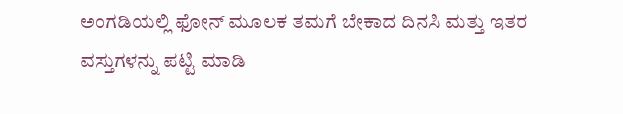ಅಂಗಡಿಯಲ್ಲಿ ಫೋನ್ ಮೂಲಕ ತಮಗೆ ಬೇಕಾದ ದಿನಸಿ ಮತ್ತು ಇತರ ವಸ್ತುಗಳನ್ನು ಪಟ್ಟಿ ಮಾಡಿ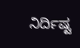ನಿರ್ದಿಷ್ಟ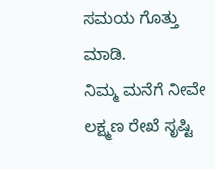ಸಮಯ ಗೊತ್ತು ಮಾಡಿ.
ನಿಮ್ಮ ಮನೆಗೆ ನೀವೇ ಲಕ್ಷ್ಮಣ ರೇಖೆ ಸೃಷ್ಟಿ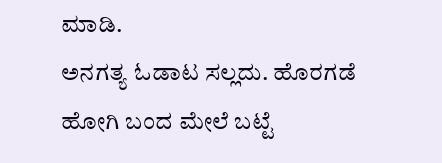ಮಾಡಿ.
ಅನಗತ್ಯ ಓಡಾಟ ಸಲ್ಲದು. ಹೊರಗಡೆ ಹೋಗಿ ಬಂದ ಮೇಲೆ ಬಟ್ಟೆ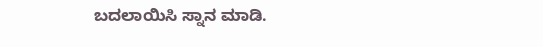ಬದಲಾಯಿಸಿ ಸ್ನಾನ ಮಾಡಿ.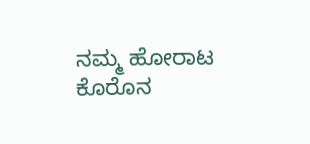ನಮ್ಮ ಹೋರಾಟ ಕೊರೊನ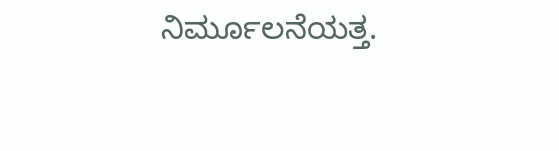ನಿರ್ಮೂಲನೆಯತ್ತ.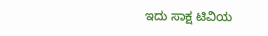ಇದು ಸಾಕ್ಷ ಟಿವಿಯ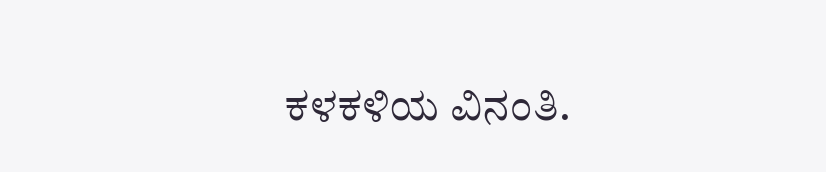ಕಳಕಳಿಯ ವಿನಂತಿ.